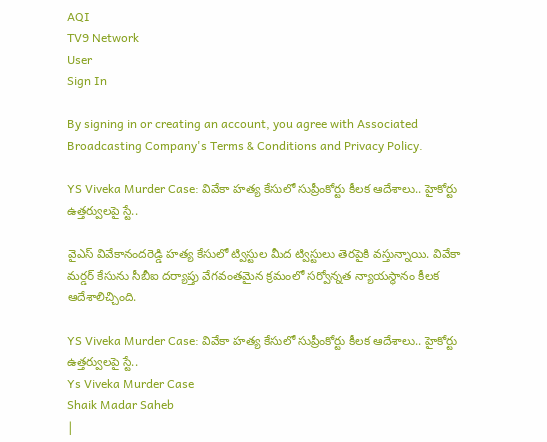AQI
TV9 Network
User
Sign In

By signing in or creating an account, you agree with Associated Broadcasting Company's Terms & Conditions and Privacy Policy.

YS Viveka Murder Case: వివేకా హత్య కేసులో సుప్రీంకోర్టు కీలక ఆదేశాలు.. హైకోర్టు ఉత్తర్వులపై స్టే..

వైఎస్ వివేకానందరెడ్డి హత్య కేసులో ట్విస్టుల మీద ట్విస్టులు తెరపైకి వస్తున్నాయి. వివేకా మర్డర్ కేసును సీబీఐ దర్యాప్తు వేగవంతమైన క్రమంలో సర్వోన్నత న్యాయస్థానం కీలక ఆదేశాలిచ్చింది.

YS Viveka Murder Case: వివేకా హత్య కేసులో సుప్రీంకోర్టు కీలక ఆదేశాలు.. హైకోర్టు ఉత్తర్వులపై స్టే..
Ys Viveka Murder Case
Shaik Madar Saheb
|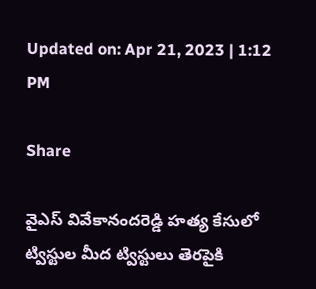Updated on: Apr 21, 2023 | 1:12 PM

Share

వైఎస్ వివేకానందరెడ్డి హత్య కేసులో ట్విస్టుల మీద ట్విస్టులు తెరపైకి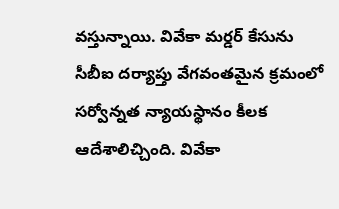వస్తున్నాయి. వివేకా మర్డర్ కేసును సీబీఐ దర్యాప్తు వేగవంతమైన క్రమంలో సర్వోన్నత న్యాయస్థానం కీలక ఆదేశాలిచ్చింది. వివేకా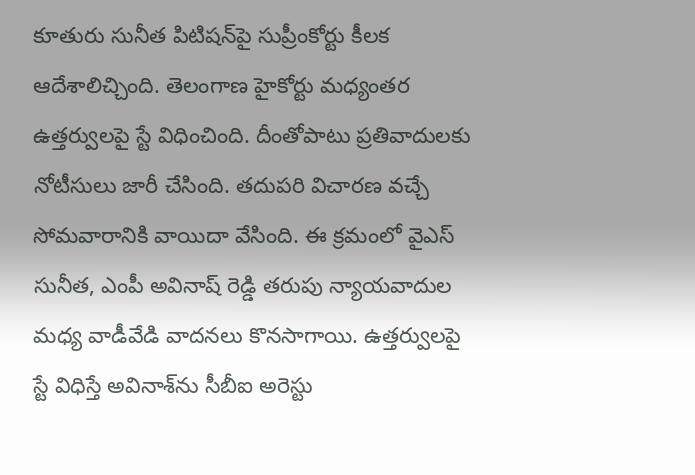కూతురు సునీత పిటిషన్‌పై సుప్రీంకోర్టు కీలక ఆదేశాలిచ్చింది. తెలంగాణ హైకోర్టు మధ్యంతర ఉత్తర్వులపై స్టే విధించింది. దీంతోపాటు ప్రతివాదులకు నోటీసులు జారీ చేసింది. తదుపరి విచారణ వచ్చే సోమవారానికి వాయిదా వేసింది. ఈ క్రమంలో వైఎస్ సునీత, ఎంపీ అవినాష్ రెడ్డి తరుపు న్యాయవాదుల మధ్య వాడీవేడి వాదనలు కొనసాగాయి. ఉత్తర్వులపై స్టే విధిస్తే అవినాశ్‌ను సీబీఐ అరెస్టు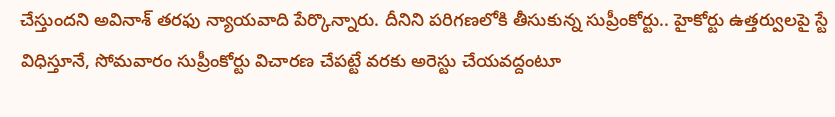చేస్తుందని అవినాశ్ తరఫు న్యాయవాది పేర్కొన్నారు. దీనిని పరిగణలోకి తీసుకున్న సుప్రీంకోర్టు.. హైకోర్టు ఉత్తర్వులపై స్టే విధిస్తూనే, సోమవారం సుప్రీంకోర్టు విచారణ చేపట్టే వరకు అరెస్టు చేయవద్దంటూ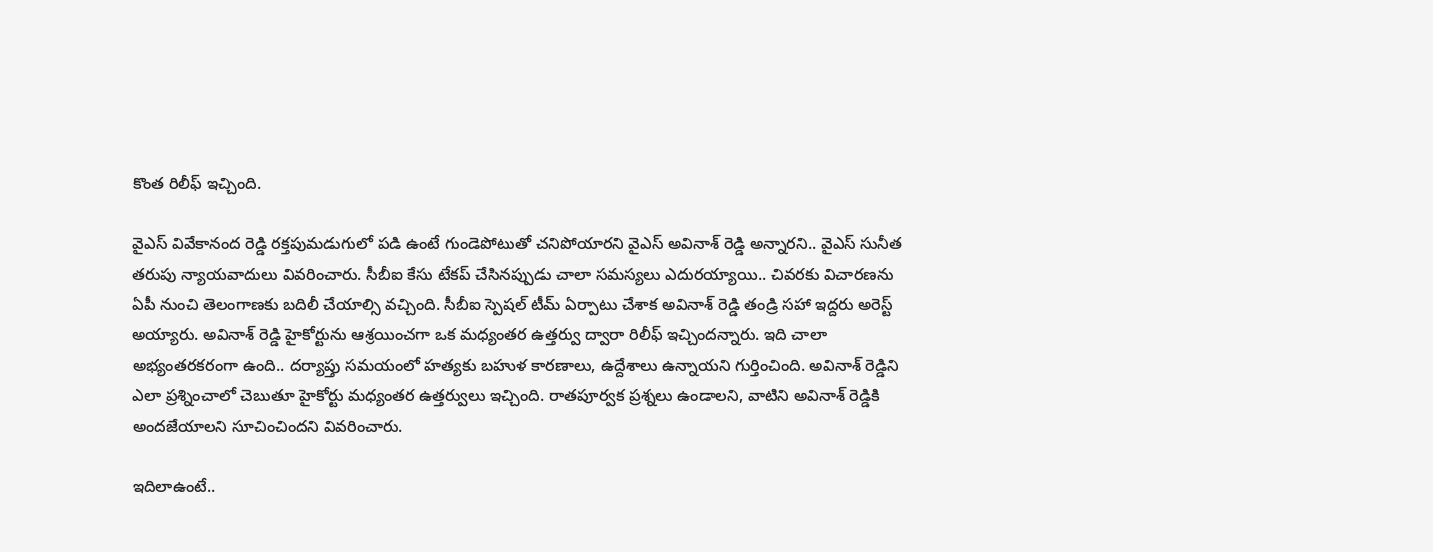కొంత రిలీఫ్ ఇచ్చింది.

వైఎస్ వివేకానంద రెడ్డి రక్తపుమడుగులో పడి ఉంటే గుండెపోటుతో చనిపోయారని వైఎస్ అవినాశ్ రెడ్డి అన్నారని.. వైఎస్ సునీత తరుపు న్యాయవాదులు వివరించారు. సీబీఐ కేసు టేకప్ చేసినప్పుడు చాలా సమస్యలు ఎదురయ్యాయి.. చివరకు విచారణను ఏపీ నుంచి తెలంగాణకు బదిలీ చేయాల్సి వచ్చింది. సీబీఐ స్పెషల్ టీమ్ ఏర్పాటు చేశాక అవినాశ్ రెడ్డి తండ్రి సహా ఇద్దరు అరెస్ట్ అయ్యారు. అవినాశ్ రెడ్డి హైకోర్టును ఆశ్రయించగా ఒక మధ్యంతర ఉత్తర్వు ద్వారా రిలీఫ్ ఇచ్చిందన్నారు. ఇది చాలా అభ్యంతరకరంగా ఉంది.. దర్యాప్తు సమయంలో హత్యకు బహుళ కారణాలు, ఉద్దేశాలు ఉన్నాయని గుర్తించింది. అవినాశ్ రెడ్డిని ఎలా ప్రశ్నించాలో చెబుతూ హైకోర్టు మధ్యంతర ఉత్తర్వులు ఇచ్చింది. రాతపూర్వక ప్రశ్నలు ఉండాలని, వాటిని అవినాశ్ రెడ్డికి అందజేయాలని సూచించిందని వివరించారు.

ఇదిలాఉంటే..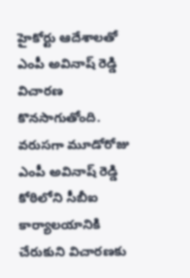హైకోర్టు ఆదేశాలతో ఎంపీ అవినాష్ రెడ్డి విచారణ కొనసాగుతోంది. వరుసగా మూడోరోజు ఎంపీ అవినాష్ రెడ్డి కోఠిలోని సీబీఐ కార్యాలయానికి చేరుకుని విచారణకు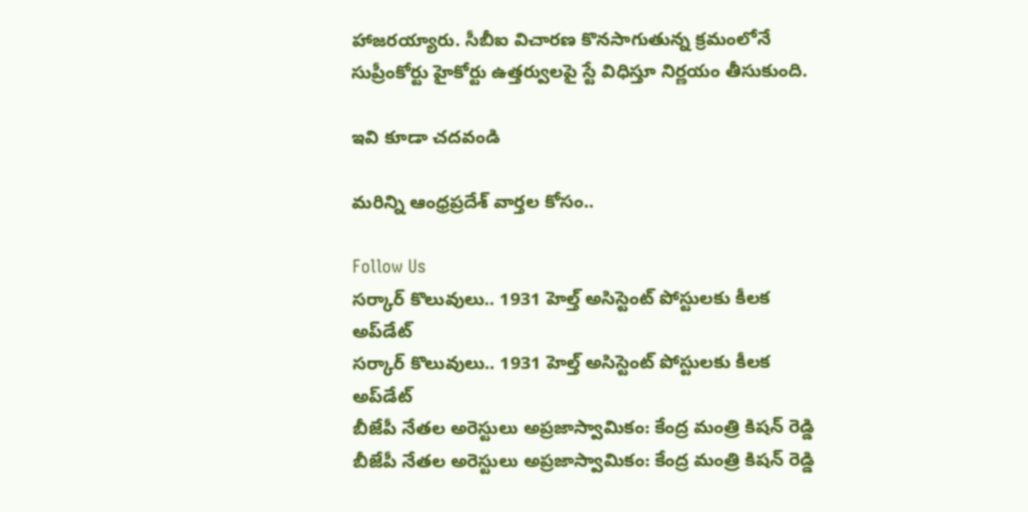హాజరయ్యారు. సీబీఐ విచారణ కొనసాగుతున్న క్రమంలోనే సుప్రీంకోర్టు హైకోర్టు ఉత్తర్వులపై స్టే విధిస్తూ నిర్ణయం తీసుకుంది.

ఇవి కూడా చదవండి

మరిన్ని ఆంధ్రప్రదేశ్ వార్తల కోసం..

Follow Us
సర్కార్ కొలువులు.. 1931 హెల్త్ అసిస్టెంట్ పోస్టులకు కీలక అప్‌డేట్
సర్కార్ కొలువులు.. 1931 హెల్త్ అసిస్టెంట్ పోస్టులకు కీలక అప్‌డేట్
బీజేపీ నేతల అరెస్టులు అప్రజాస్వామికం: కేంద్ర మంత్రి కిషన్ రెడ్డి
బీజేపీ నేతల అరెస్టులు అప్రజాస్వామికం: కేంద్ర మంత్రి కిషన్ రెడ్డి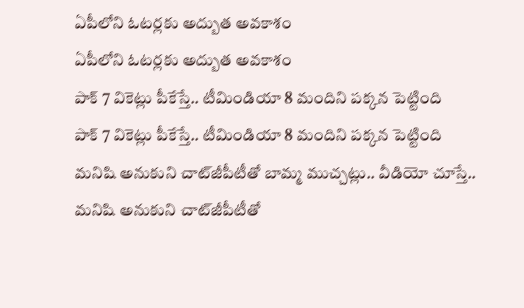ఏపీలోని ఓటర్లకు అద్బుత అవకాశం
ఏపీలోని ఓటర్లకు అద్బుత అవకాశం
పాక్ 7 వికెట్లు పీకేస్తే.. టీమిండియా 8 మందిని పక్కన పెట్టింది
పాక్ 7 వికెట్లు పీకేస్తే.. టీమిండియా 8 మందిని పక్కన పెట్టింది
మనిషి అనుకుని చాట్‌జీపీటీతో బామ్మ ముచ్చట్లు.. వీడియో చూస్తే..
మనిషి అనుకుని చాట్‌జీపీటీతో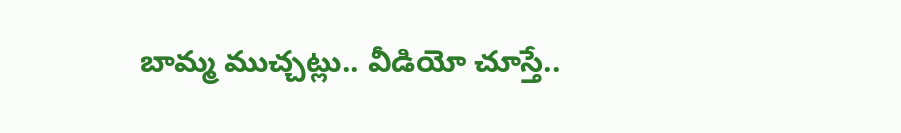బామ్మ ముచ్చట్లు.. వీడియో చూస్తే..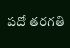పదో తరగతి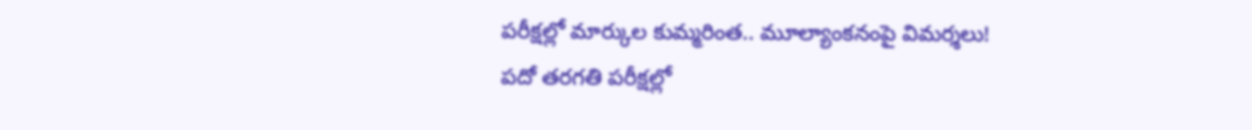పరీక్షల్లో మార్కుల కుమ్మరింత.. మూల్యాంకనంపై విమర్శలు!
పదో తరగతి పరీక్షల్లో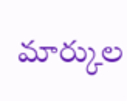మార్కుల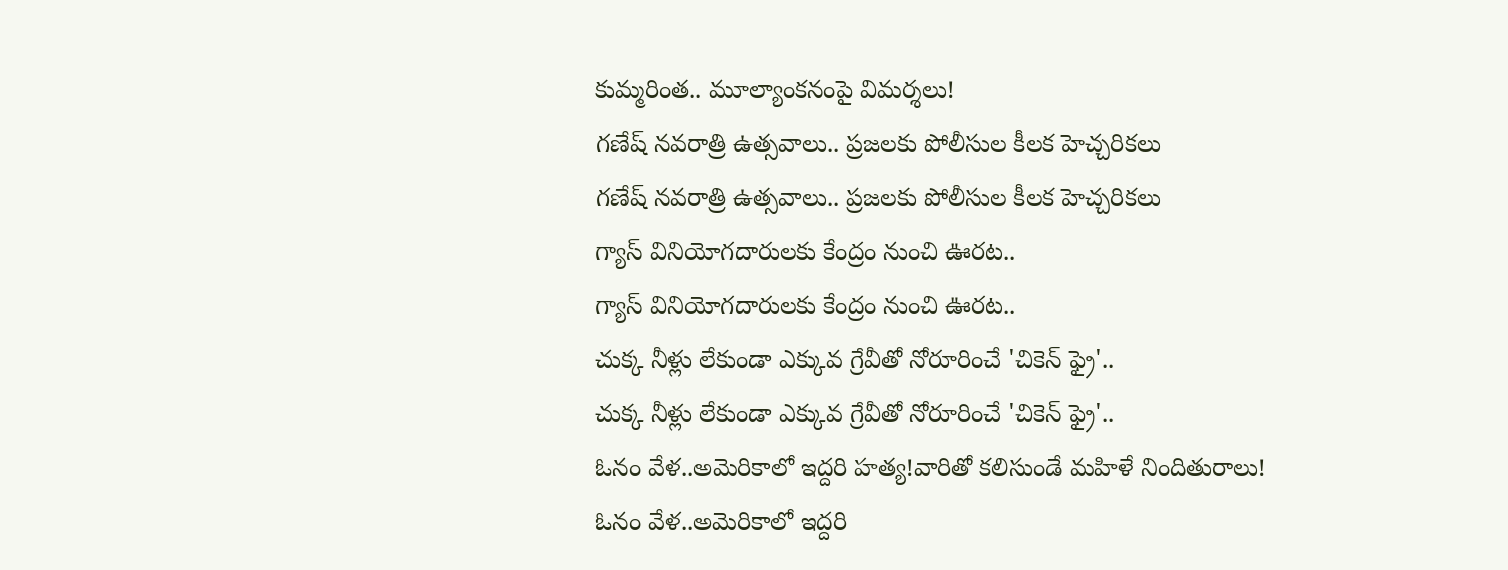కుమ్మరింత.. మూల్యాంకనంపై విమర్శలు!
గణేష్‌ నవరాత్రి ఉత్సవాలు.. ప్రజలకు పోలీసుల కీలక హెచ్చరికలు
గణేష్‌ నవరాత్రి ఉత్సవాలు.. ప్రజలకు పోలీసుల కీలక హెచ్చరికలు
గ్యాస్ వినియోగదారులకు కేంద్రం నుంచి ఊరట..
గ్యాస్ వినియోగదారులకు కేంద్రం నుంచి ఊరట..
చుక్క నీళ్లు లేకుండా ఎక్కువ గ్రేవీతో నోరూరించే 'చికెన్ ఫ్రై'..
చుక్క నీళ్లు లేకుండా ఎక్కువ గ్రేవీతో నోరూరించే 'చికెన్ ఫ్రై'..
ఓనం వేళ..అమెరికాలో ఇద్దరి హత్య!వారితో కలిసుండే మహిళే నిందితురాలు!
ఓనం వేళ..అమెరికాలో ఇద్దరి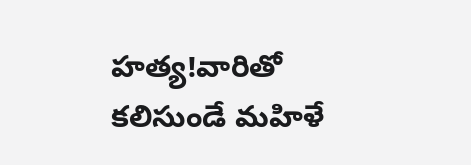హత్య!వారితో కలిసుండే మహిళే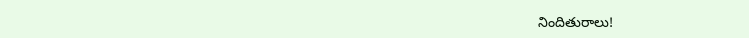నిందితురాలు!